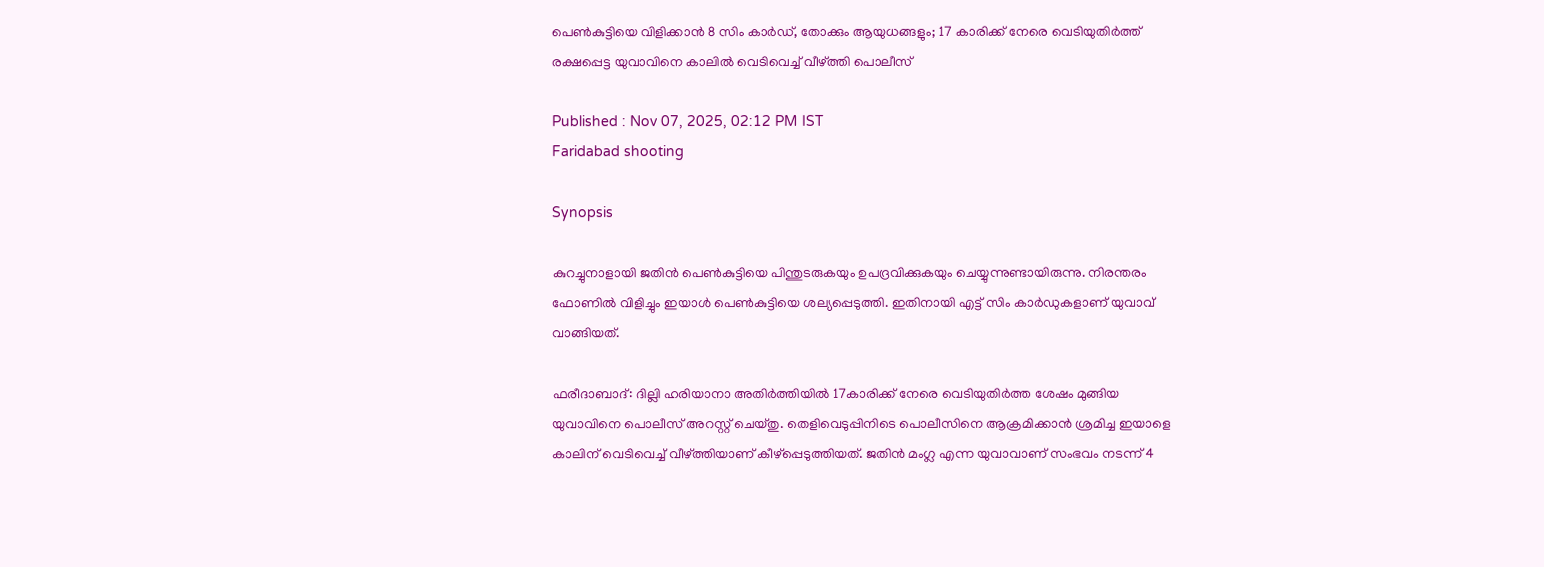പെൺകുട്ടിയെ വിളിക്കാൻ 8 സിം കാ‍ർഡ്, തോക്കും ആയുധങ്ങളും; 17 കാരിക്ക് നേരെ വെടിയുതിർത്ത് രക്ഷപ്പെട്ട യുവാവിനെ കാലിൽ വെടിവെച്ച് വീഴ്ത്തി പൊലീസ്

Published : Nov 07, 2025, 02:12 PM IST
Faridabad shooting

Synopsis

കുറച്ചുനാളായി ജതിൻ പെൺകുട്ടിയെ പിന്തുടരുകയും ഉപദ്രവിക്കുകയും ചെയ്യുന്നുണ്ടായിരുന്നു. നിരന്തരം ഫോണിൽ വിളിച്ചും ഇയാൾ പെൺകുട്ടിയെ ശല്യപ്പെടുത്തി. ഇതിനായി എട്ട് സിം കാർഡുകളാണ് യുവാവ് വാങ്ങിയത്.

ഫരീദാബാദ്: ദില്ലി ഹരിയാനാ അതിർത്തിയിൽ 17കാരിക്ക് നേരെ വെടിയുതിർത്ത ശേഷം മുങ്ങിയ യുവാവിനെ പൊലീസ് അറസ്റ്റ് ചെയ്തു. തെളിവെടുപ്പിനിടെ പൊലീസിനെ ആക്രമിക്കാൻ ശ്രമിച്ച ഇയാളെ കാലിന് വെടിവെച്ച് വീഴ്ത്തിയാണ് കീഴ്പ്പെടുത്തിയത്. ജതിൻ മംഗ്ല എന്ന യുവാവാണ് സംഭവം നടന്ന് 4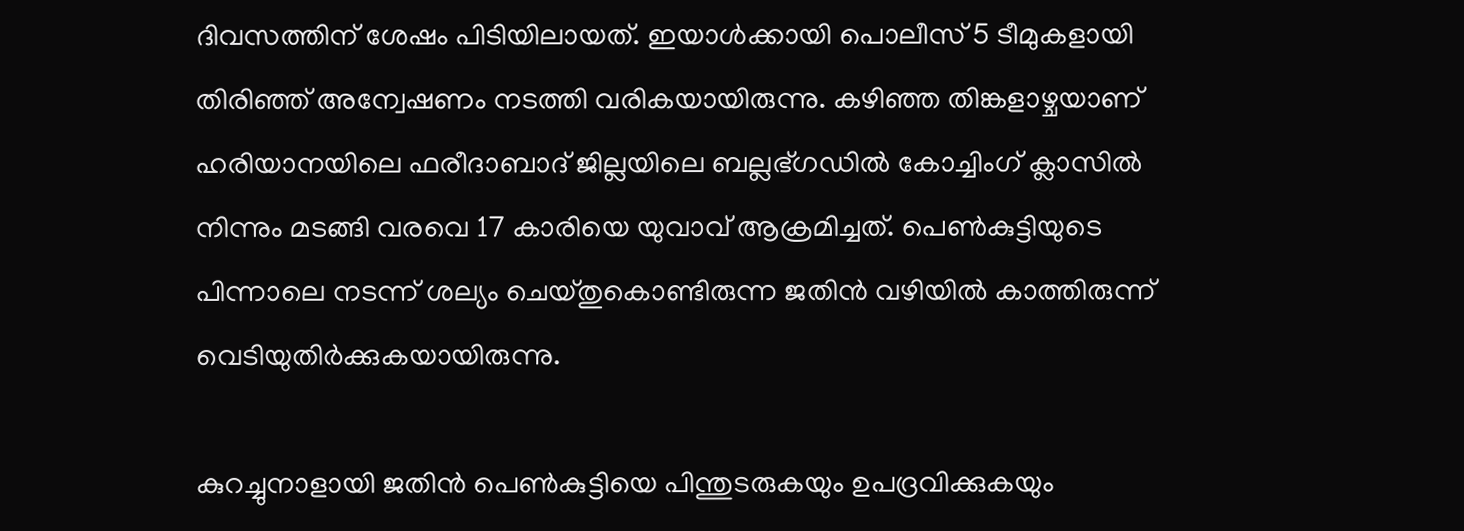ദിവസത്തിന് ശേഷം പിടിയിലായത്. ഇയാൾക്കായി പൊലീസ് 5 ടീമുകളായി തിരിഞ്ഞ് അന്വേഷണം നടത്തി വരികയായിരുന്നു. കഴിഞ്ഞ തിങ്കളാഴ്ചയാണ് ഹരിയാനയിലെ ഫരീദാബാദ് ജില്ലയിലെ ബല്ലഭ്ഗഡിൽ കോച്ചിംഗ് ക്ലാസിൽ നിന്നും മടങ്ങി വരവെ 17 കാരിയെ യുവാവ് ആക്രമിച്ചത്. പെൺകുട്ടിയുടെ പിന്നാലെ നടന്ന് ശല്യം ചെയ്തുകൊണ്ടിരുന്ന ജതിൻ വഴിയിൽ കാത്തിരുന്ന് വെടിയുതിർക്കുകയായിരുന്നു.

കുറച്ചുനാളായി ജതിൻ പെൺകുട്ടിയെ പിന്തുടരുകയും ഉപദ്രവിക്കുകയും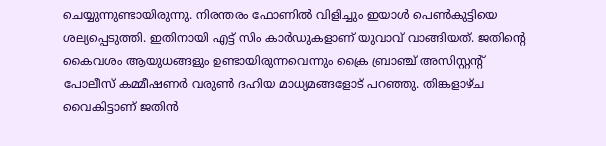ചെയ്യുന്നുണ്ടായിരുന്നു. നിരന്തരം ഫോണിൽ വിളിച്ചും ഇയാൾ പെൺകുട്ടിയെ ശല്യപ്പെടുത്തി. ഇതിനായി എട്ട് സിം കാർഡുകളാണ് യുവാവ് വാങ്ങിയത്. ജതിന്‍റെ കൈവശം ആയുധങ്ങളും ഉണ്ടായിരുന്നവെന്നും ക്രൈ ബ്രാഞ്ച് അസിസ്റ്റന്‍റ് പോലീസ് കമ്മീഷണർ വരുൺ ദഹിയ മാധ്യമങ്ങളോട് പറഞ്ഞു. തിങ്കളാഴ്ച വൈകിട്ടാണ് ജതിൻ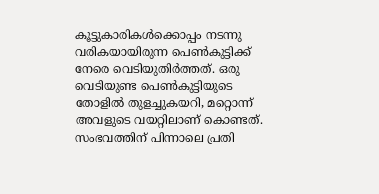കൂട്ടുകാരികൾക്കൊപ്പം നടന്നു വരികയായിരുന്ന പെൺകുട്ടിക്ക് നേരെ വെടിയുതിർത്തത്. ഒരു വെടിയുണ്ട പെൺകുട്ടിയുടെ തോളിൽ തുളച്ചുകയറി, മറ്റൊന്ന് അവളുടെ വയറ്റിലാണ് കൊണ്ടത്. സംഭവത്തിന് പിന്നാലെ പ്രതി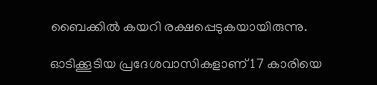ബൈക്കിൽ കയറി രക്ഷപ്പെടുകയായിരുന്നു.

ഓടിക്കൂടിയ പ്രദേശവാസികളാണ് 17 കാരിയെ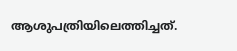ആശുപത്രിയിലെത്തിച്ചത്.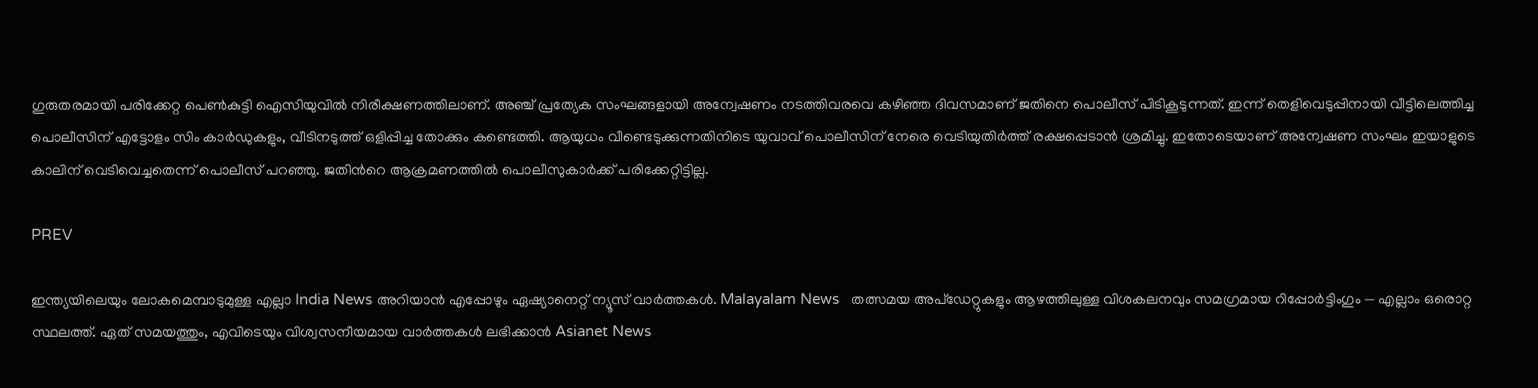ഗുരുതരമായി പരിക്കേറ്റ പെൺകുട്ടി ഐസിയുവിൽ നിരീക്ഷണത്തിലാണ്. അഞ്ച് പ്രത്യേക സംഘങ്ങളായി അന്വേഷണം നടത്തിവരവെ കഴിഞ്ഞ ദിവസമാണ് ജതിനെ പൊലീസ് പിടികൂടുന്നത്. ഇന്ന് തെളിവെടുപ്പിനായി വീട്ടിലെത്തിച്ച പൊലീസിന് എട്ടോളം സിം കാർഡുകളും, വീടിനടുത്ത് ഒളിപ്പിച്ച തോക്കും കണ്ടെത്തി. ആയുധം വീണ്ടെടുക്കുന്നതിനിടെ യുവാവ് പൊലീസിന് നേരെ വെടിയുതിർത്ത് രക്ഷപ്പെടാൻ ശ്രമിച്ചു. ഇതോടെയാണ് അന്വേഷണ സംഘം ഇയാളുടെ കാലിന് വെടിവെച്ചതെന്ന് പൊലീസ് പറഞ്ഞു. ജതിന്‍റെ ആക്രമണത്തിൽ പൊലീസുകാർക്ക് പരിക്കേറ്റിട്ടില്ല.

PREV

ഇന്ത്യയിലെയും ലോകമെമ്പാടുമുള്ള എല്ലാ India News അറിയാൻ എപ്പോഴും ഏഷ്യാനെറ്റ് ന്യൂസ് വാർത്തകൾ. Malayalam News   തത്സമയ അപ്‌ഡേറ്റുകളും ആഴത്തിലുള്ള വിശകലനവും സമഗ്രമായ റിപ്പോർട്ടിംഗും — എല്ലാം ഒരൊറ്റ സ്ഥലത്ത്. ഏത് സമയത്തും, എവിടെയും വിശ്വസനീയമായ വാർത്തകൾ ലഭിക്കാൻ Asianet News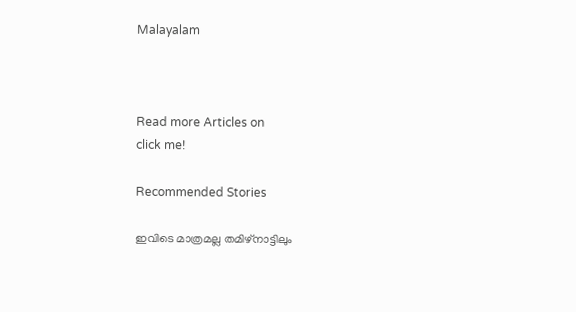Malayalam



Read more Articles on
click me!

Recommended Stories

ഇവിടെ മാത്രമല്ല തമിഴ്നാട്ടിലും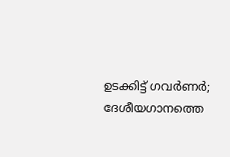ഉടക്കിട്ട് ഗവർണർ; ദേശീയഗാനത്തെ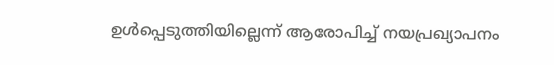ഉൾപ്പെടുത്തിയില്ലെന്ന് ആരോപിച്ച് നയപ്രഖ്യാപനം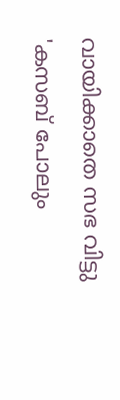വായിക്കാതെ സഭ വിട്ടു
'കസബ് പോലും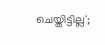ചെയ്തിട്ടില്ല';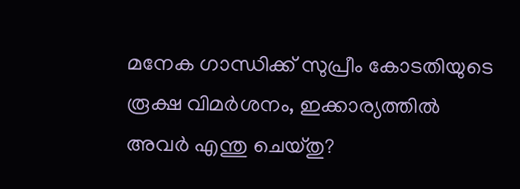മനേക ഗാന്ധിക്ക് സുപ്രീം കോടതിയുടെ രൂക്ഷ വിമർശനം, ഇക്കാര്യത്തില്‍ അവർ എന്തു ചെയ്തു?